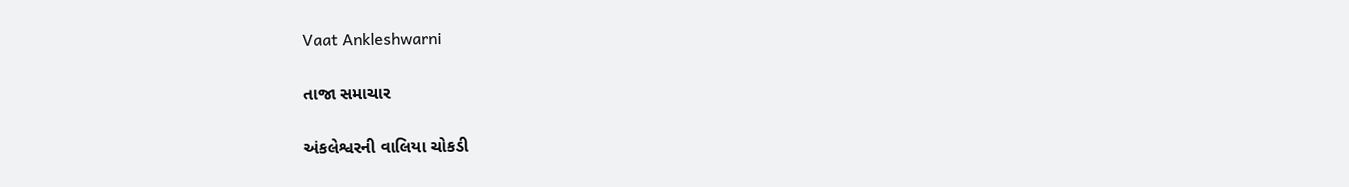Vaat Ankleshwarni

તાજા સમાચાર

અંકલેશ્વરની વાલિયા ચોકડી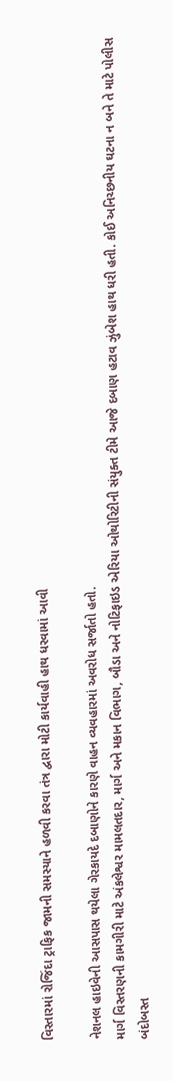વિસ્તારમાં રોજિંદા ટ્રાફિક જામની સમસ્યાને હળવી કરવા તંત્ર દ્વારા મોટી કાર્યવાહી હાથ ધરવામાં આવી

નેશનલ હાઇવેની આસપાસ થયેલા ગેરકાયદે દબાણોને કારણે વાહન વ્યવહારમાં અવરોધ સર્જાતો હતો.
માર્ગ વિસ્તરણની કામગીરી માટે અંકલેશ્વર મામલતદાર, માર્ગ અને મકાન વિભાગ, બૌડા અને નોટિફાઇડ એરિયા ઓથોરિટીની સંયુક્ત ટીમે આજે દબાણ હટાવ ઝુંબેશ હાથ ધરી હતી. કોઈ અનિચ્છનીય ઘટના ન બને તે માટે પોલીસ બંદોબસ્ત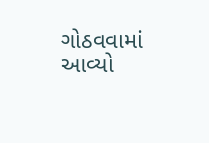ગોઠવવામાં આવ્યો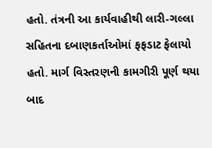હતો. તંત્રની આ કાર્યવાહીથી લારી-ગલ્લા સહિતના દબાણકર્તાઓમાં ફફડાટ ફેલાયો હતો. માર્ગ વિસ્તરણની કામગીરી પૂર્ણ થયા બાદ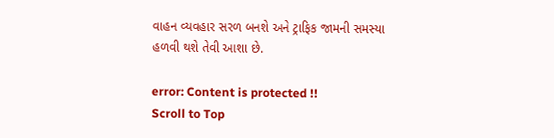વાહન વ્યવહાર સરળ બનશે અને ટ્રાફિક જામની સમસ્યા હળવી થશે તેવી આશા છે.

error: Content is protected !!
Scroll to Top